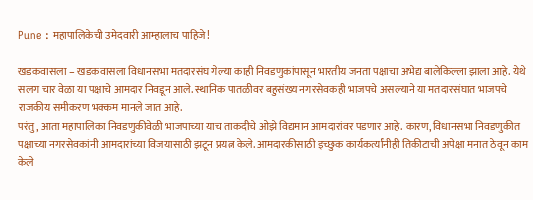Pune : महापालिकेची उमेदवारी आम्हालाच पाहिजे!

खडकवासला – खडकवासला विधानसभा मतदारसंघ गेल्या काही निवडणुकांपासून भारतीय जनता पक्षाचा अभेद्य बालेकिल्ला झाला आहे. येथे सलग चार वेळा या पक्षाचे आमदार निवडून आले. स्थानिक पातळीवर बहुसंख्य नगरसेवकही भाजपचे असल्याने या मतदारसंघात भाजपचे राजकीय समीकरण भक्कम मानले जात आहे.
परंतु, आता महापालिका निवडणुकीवेळी भाजपाच्या याच ताकदीचे ओझे विद्यमान आमदारांवर पडणार आहे. कारण, विधानसभा निवडणुकीत पक्षाच्या नगरसेवकांनी आमदारांच्या विजयासाठी झटून प्रयत्न केले. आमदारकीसाठी इच्छुक कार्यकर्त्यांनीही तिकीटाची अपेक्षा मनात ठेवून काम केले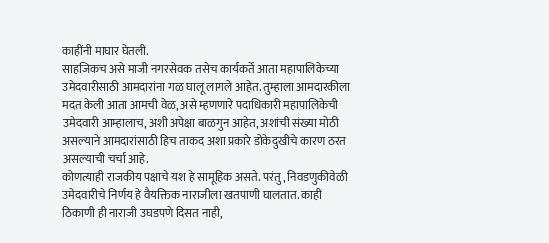काहींनी माघार घेतली.
साहजिकच असे माजी नगरसेवक तसेच कार्यकर्ते आता महापालिकेच्या उमेदवारीसाठी आमदारांना गळ घालू लागले आहेत. तुम्हाला आमदारकीला मदत केली आता आमची वेळ, असे म्हणणारे पदाधिकारी महापालिकेची उमेदवारी आम्हालाच, अशी अपेक्षा बाळगुन आहेत, अशांची संख्या मोठी असल्याने आमदारांसाठी हिच ताकद अशा प्रकारे डोकेदुखीचे कारण ठरत असल्याची चर्चा आहे.
कोणत्याही राजकीय पक्षाचे यश हे सामूहिक असते. परंतु, निवडणुकीवेळी उमेदवारीचे निर्णय हे वैयक्तिक नाराजीला खतपाणी घालतात. काही ठिकाणी ही नाराजी उघडपणे दिसत नाही,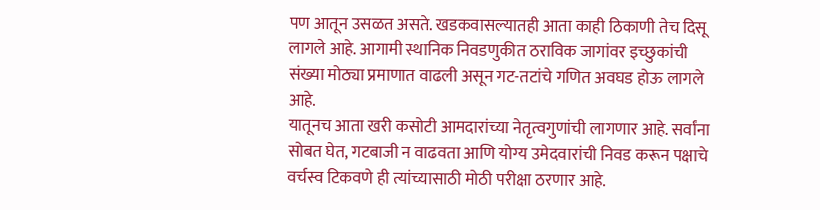पण आतून उसळत असते. खडकवासल्यातही आता काही ठिकाणी तेच दिसू लागले आहे. आगामी स्थानिक निवडणुकीत ठराविक जागांवर इच्छुकांची संख्या मोठ्या प्रमाणात वाढली असून गट-तटांचे गणित अवघड होऊ लागले आहे.
यातूनच आता खरी कसोटी आमदारांच्या नेतृत्वगुणांची लागणार आहे. सर्वांना सोबत घेत, गटबाजी न वाढवता आणि योग्य उमेदवारांची निवड करून पक्षाचे वर्चस्व टिकवणे ही त्यांच्यासाठी मोठी परीक्षा ठरणार आहे.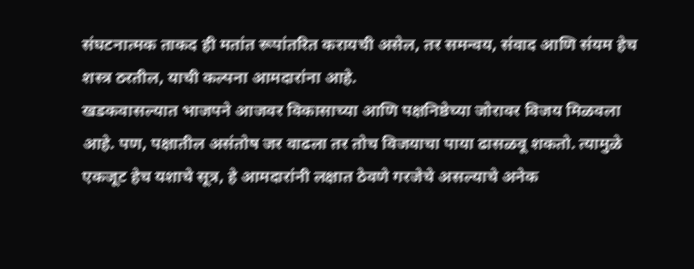संघटनात्मक ताकद ही मतांत रूपांतरित करायची असेल, तर समन्वय, संवाद आणि संयम हेच शस्त्र ठरतील, याची कल्पना आमदारांना आहे.
खडकवासल्यात भाजपने आजवर विकासाच्या आणि पक्षनिष्ठेच्या जोरावर विजय मिळवला आहे. पण, पक्षातील असंतोष जर वाढला तर तोच विजयाचा पाया ढासळवू शकतो. त्यामुळे एकजूट हेच यशाचे सूत्र, हे आमदारांनी लक्षात ठेवणे गरजेचे असल्याचे अनेक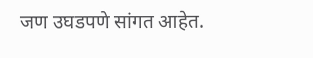जण उघडपणे सांगत आहेत.